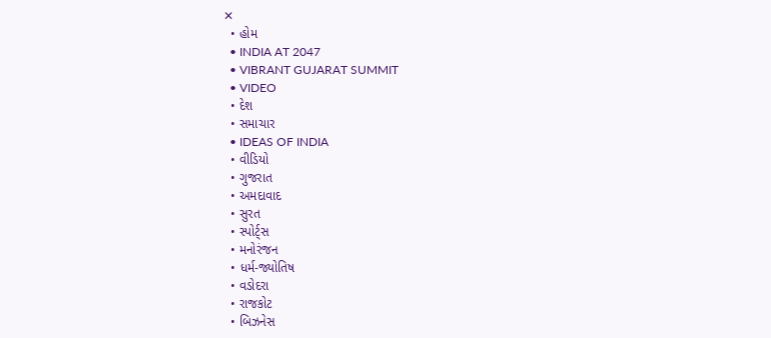✕
  • હોમ
  • INDIA AT 2047
  • VIBRANT GUJARAT SUMMIT
  • VIDEO
  • દેશ
  • સમાચાર
  • IDEAS OF INDIA
  • વીડિયો
  • ગુજરાત
  • અમદાવાદ
  • સુરત
  • સ્પોર્ટ્સ
  • મનોરંજન
  • ધર્મ-જ્યોતિષ
  • વડોદરા
  • રાજકોટ
  • બિઝનેસ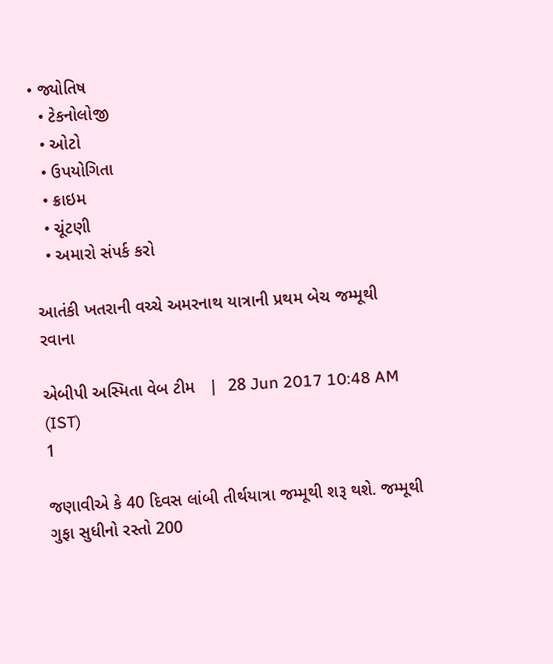• જ્યોતિષ
  • ટેકનોલોજી
  • ઓટો
  • ઉપયોગિતા
  • ક્રાઇમ
  • ચૂંટણી
  • અમારો સંપર્ક કરો

આતંકી ખતરાની વચ્ચે અમરનાથ યાત્રાની પ્રથમ બેચ જમ્મૂથી રવાના

એબીપી અસ્મિતા વેબ ટીમ   |  28 Jun 2017 10:48 AM (IST)
1

જણાવીએ કે 40 દિવસ લાંબી તીર્થયાત્રા જમ્મૂથી શરૂ થશે. જમ્મૂથી ગુફા સુધીનો રસ્તો 200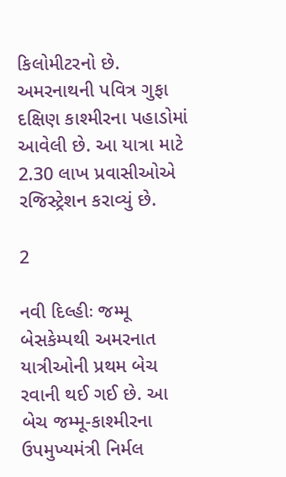કિલોમીટરનો છે. અમરનાથની પવિત્ર ગુફા દક્ષિણ કાશ્મીરના પહાડોમાં આવેલી છે. આ યાત્રા માટે 2.30 લાખ પ્રવાસીઓએ રજિસ્ટ્રેશન કરાવ્યું છે.

2

નવી દિલ્હીઃ જમ્મૂ બેસકેમ્પથી અમરનાત યાત્રીઓની પ્રથમ બેચ રવાની થઈ ગઈ છે. આ બેચ જમ્મૂ-કાશ્મીરના ઉપમુખ્યમંત્રી નિર્મલ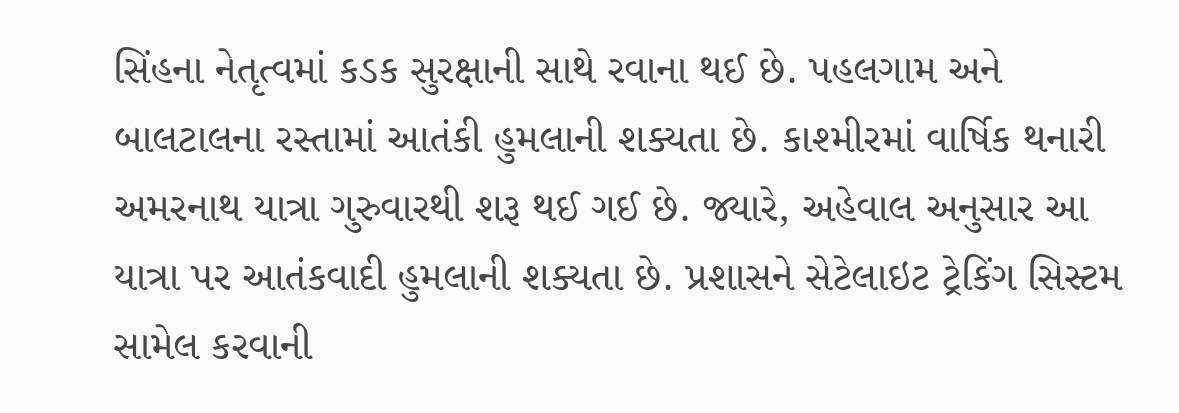સિંહના નેતૃત્વમાં કડક સુરક્ષાની સાથે રવાના થઈ છે. પહલગામ અને બાલટાલના રસ્તામાં આતંકી હુમલાની શક્યતા છે. કાશ્મીરમાં વાર્ષિક થનારી અમરનાથ યાત્રા ગુરુવારથી શરૂ થઈ ગઈ છે. જ્યારે, અહેવાલ અનુસાર આ યાત્રા પર આતંકવાદી હુમલાની શક્યતા છે. પ્રશાસને સેટેલાઇટ ટ્રેકિંગ સિસ્ટમ સામેલ કરવાની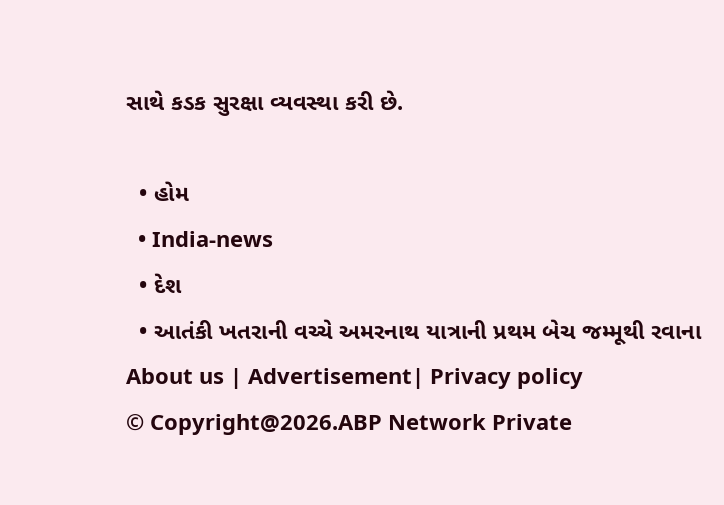સાથે કડક સુરક્ષા વ્યવસ્થા કરી છે.

  • હોમ
  • India-news
  • દેશ
  • આતંકી ખતરાની વચ્ચે અમરનાથ યાત્રાની પ્રથમ બેચ જમ્મૂથી રવાના
About us | Advertisement| Privacy policy
© Copyright@2026.ABP Network Private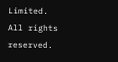Limited. All rights reserved.